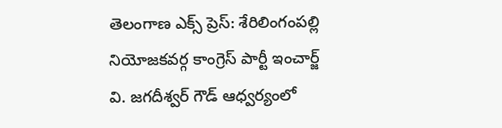తెలంగాణ ఎక్స్ ప్రెస్: శేరిలింగంపల్లి నియోజకవర్గ కాంగ్రెస్ పార్టీ ఇంచార్జ్ వి. జగదీశ్వర్ గౌడ్ ఆధ్వర్యంలో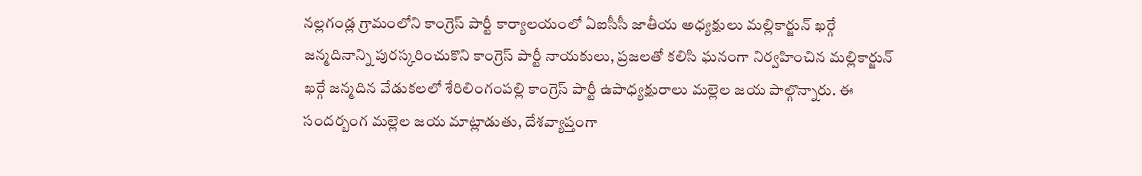నల్లగండ్ల గ్రామంలోని కాంగ్రెస్ పార్టీ కార్యాలయంలో ఏఐసీసీ జాతీయ అధ్యక్షులు మల్లికార్జున్ ఖర్గే జన్మదినాన్ని పురస్కరించుకొని కాంగ్రెస్ పార్టీ నాయకులు, ప్రజలతో కలిసి ఘనంగా నిర్వహించిన మల్లికార్జున్ ఖర్గే జన్మదిన వేడుకలలో శేరిలింగంపల్లి కాంగ్రెస్ పార్టీ ఉపాధ్యక్షురాలు మల్లెల జయ పాల్గొన్నారు. ఈ సందర్బంగ మల్లెల జయ మాట్లాడుతు, దేశవ్యాప్తంగా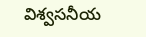విశ్వసనీయ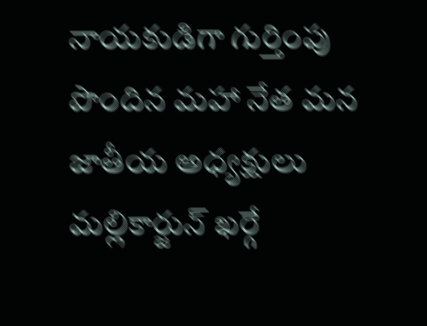నాయకుడిగా గుర్తింపు పొందిన మహా నేత మన జాతీయ అధ్యక్షులు మల్లికార్జున్ ఖర్గే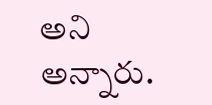అని అన్నారు.